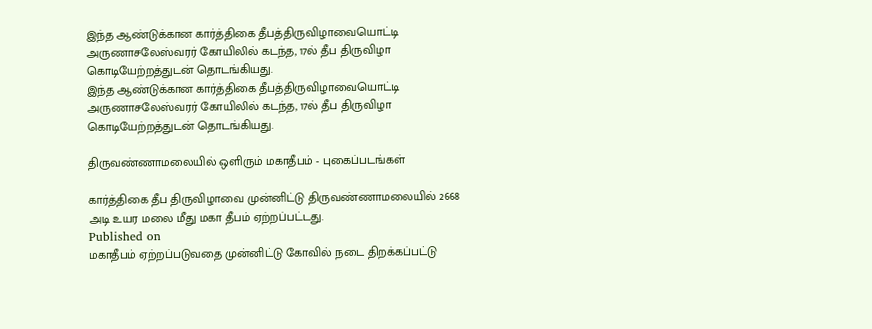இந்த ஆண்டுக்கான கார்த்திகை தீபத்திருவிழாவையொட்டி அருணாசலேஸ்வரர் கோயிலில் கடந்த, 17ல் தீப திருவிழா கொடியேற்றத்துடன் தொடங்கியது.
இந்த ஆண்டுக்கான கார்த்திகை தீபத்திருவிழாவையொட்டி அருணாசலேஸ்வரர் கோயிலில் கடந்த, 17ல் தீப திருவிழா கொடியேற்றத்துடன் தொடங்கியது.

திருவண்ணாமலையில் ஒளிரும் மகாதீபம் - புகைப்படங்கள்

கார்த்திகை தீப திருவிழாவை முன்னிட்டு திருவண்ணாமலையில் 2668 அடி உயர மலை மீது மகா தீபம் ஏற்றப்பட்டது.
Published on
மகாதீபம் ஏற்றப்படுவதை முன்னிட்டு கோவில் நடை திறக்கப்பட்டு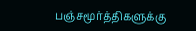பஞ்சமூர்த்திகளுக்கு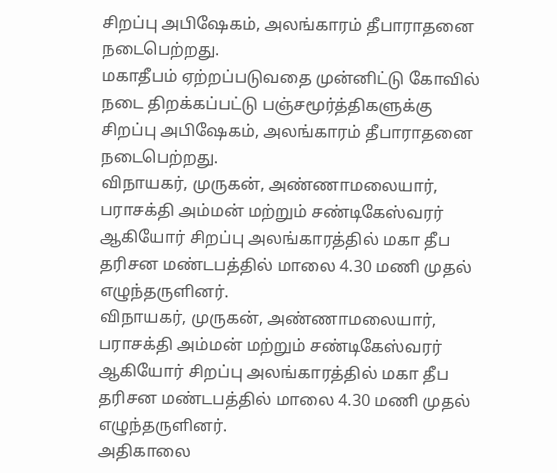சிறப்பு அபிஷேகம், அலங்காரம் தீபாராதனை நடைபெற்றது.
மகாதீபம் ஏற்றப்படுவதை முன்னிட்டு கோவில் நடை திறக்கப்பட்டு பஞ்சமூர்த்திகளுக்கு சிறப்பு அபிஷேகம், அலங்காரம் தீபாராதனை நடைபெற்றது.
விநாயகர், முருகன், அண்ணாமலையார், பராசக்தி அம்மன் மற்றும் சண்டிகேஸ்வரர் ஆகியோர் சிறப்பு அலங்காரத்தில் மகா தீப தரிசன மண்டபத்தில் மாலை 4.30 மணி முதல் எழுந்தருளினர்.
விநாயகர், முருகன், அண்ணாமலையார், பராசக்தி அம்மன் மற்றும் சண்டிகேஸ்வரர் ஆகியோர் சிறப்பு அலங்காரத்தில் மகா தீப தரிசன மண்டபத்தில் மாலை 4.30 மணி முதல் எழுந்தருளினர்.
அதிகாலை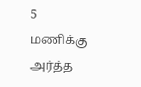5 மணிக்கு அர்த்த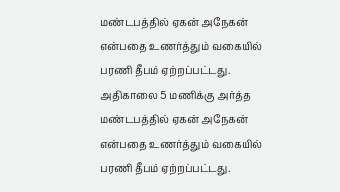மண்டபத்தில் ஏகன் அநேகன் என்பதை உணர்த்தும் வகையில் பரணி தீபம் ஏற்றப்பட்டது.
அதிகாலை 5 மணிக்கு அர்த்த மண்டபத்தில் ஏகன் அநேகன் என்பதை உணர்த்தும் வகையில் பரணி தீபம் ஏற்றப்பட்டது.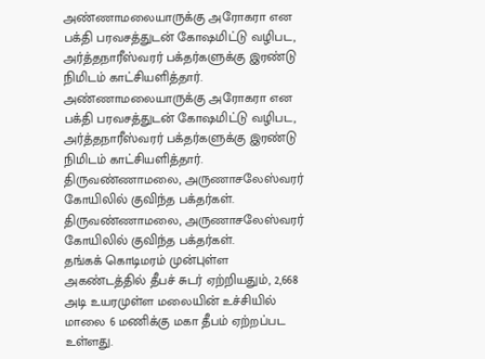அண்ணாமலையாருக்கு அரோகரா என பக்தி பரவசத்துடன் கோஷமிட்டு வழிபட, அர்த்தநாரீஸ்வரர் பக்தர்களுக்கு இரண்டு நிமிடம் காட்சியளித்தார்.
அண்ணாமலையாருக்கு அரோகரா என பக்தி பரவசத்துடன் கோஷமிட்டு வழிபட, அர்த்தநாரீஸ்வரர் பக்தர்களுக்கு இரண்டு நிமிடம் காட்சியளித்தார்.
திருவண்ணாமலை, அருணாசலேஸ்வரர் கோயிலில் குவிந்த பக்தர்கள்.
திருவண்ணாமலை, அருணாசலேஸ்வரர் கோயிலில் குவிந்த பக்தர்கள்.
தங்கக் கொடிமரம் முன்புள்ள அகண்டத்தில் தீபச் சுடர் ஏற்றியதும், 2,668 அடி உயரமுள்ள மலையின் உச்சியில் மாலை 6 மணிக்கு மகா தீபம் ஏற்றப்பட உள்ளது.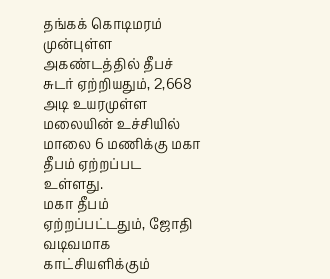தங்கக் கொடிமரம் முன்புள்ள அகண்டத்தில் தீபச் சுடர் ஏற்றியதும், 2,668 அடி உயரமுள்ள மலையின் உச்சியில் மாலை 6 மணிக்கு மகா தீபம் ஏற்றப்பட உள்ளது.
மகா தீபம் ஏற்றப்பட்டதும், ஜோதி வடிவமாக காட்சியளிக்கும்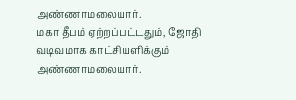அண்ணாமலையார்.
மகா தீபம் ஏற்றப்பட்டதும், ஜோதி வடிவமாக காட்சியளிக்கும் அண்ணாமலையார்.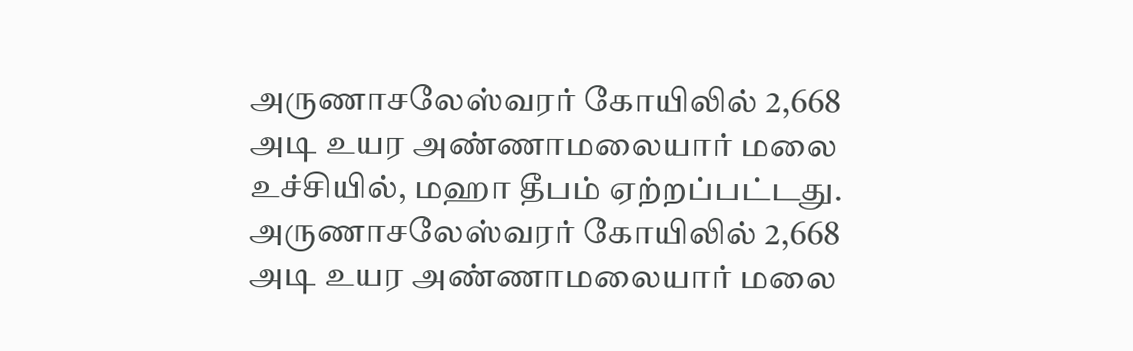அருணாசலேஸ்வரர் கோயிலில் 2,668 அடி உயர அண்ணாமலையார் மலை உச்சியில், மஹா தீபம் ஏற்றப்பட்டது.
அருணாசலேஸ்வரர் கோயிலில் 2,668 அடி உயர அண்ணாமலையார் மலை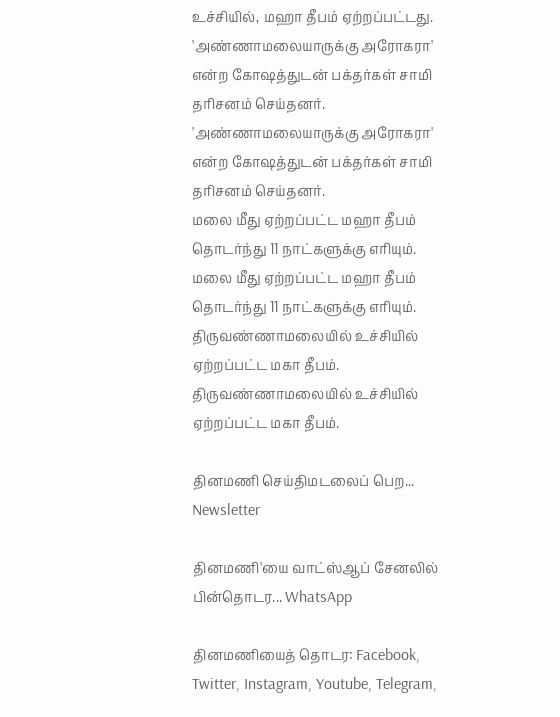உச்சியில், மஹா தீபம் ஏற்றப்பட்டது.
'அண்ணாமலையாருக்கு அரோகரா' என்ற கோஷத்துடன் பக்தர்கள் சாமி தரிசனம் செய்தனர்.
'அண்ணாமலையாருக்கு அரோகரா' என்ற கோஷத்துடன் பக்தர்கள் சாமி தரிசனம் செய்தனர்.
மலை மீது ஏற்றப்பட்ட மஹா தீபம் தொடர்ந்து 11 நாட்களுக்கு எரியும்.
மலை மீது ஏற்றப்பட்ட மஹா தீபம் தொடர்ந்து 11 நாட்களுக்கு எரியும்.
திருவண்ணாமலையில் உச்சியில் ஏற்றப்பட்ட மகா தீபம்.
திருவண்ணாமலையில் உச்சியில் ஏற்றப்பட்ட மகா தீபம்.

தினமணி செய்திமடலைப் பெற... Newsletter

தினமணி'யை வாட்ஸ்ஆப் சேனலில் பின்தொடர... WhatsApp

தினமணியைத் தொடர: Facebook, Twitter, Instagram, Youtube, Telegram,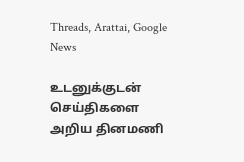Threads, Arattai, Google News

உடனுக்குடன் செய்திகளை அறிய தினமணி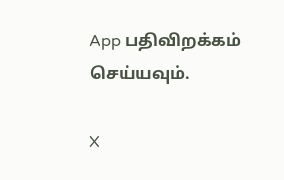App பதிவிறக்கம் செய்யவும்.

X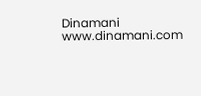Dinamani
www.dinamani.com